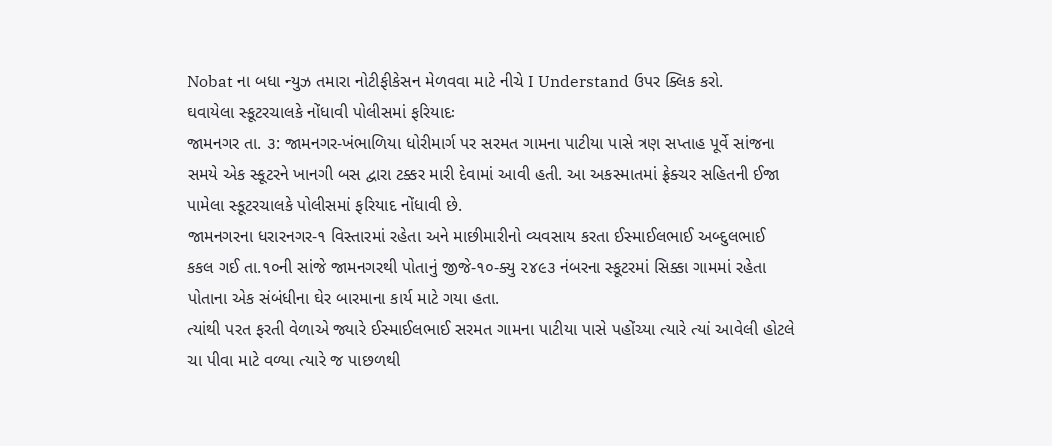Nobat ના બધા ન્યુઝ તમારા નોટીફીકેસન મેળવવા માટે નીચે I Understand ઉપર ક્લિક કરો.
ઘવાયેલા સ્કૂટરચાલકે નોંધાવી પોલીસમાં ફરિયાદઃ
જામનગર તા. ૩: જામનગર-ખંભાળિયા ધોરીમાર્ગ પર સરમત ગામના પાટીયા પાસે ત્રણ સપ્તાહ પૂર્વે સાંજના સમયે એક સ્કૂટરને ખાનગી બસ દ્વારા ટક્કર મારી દેવામાં આવી હતી. આ અકસ્માતમાં ફ્રેક્ચર સહિતની ઈજા પામેલા સ્કૂટરચાલકે પોલીસમાં ફરિયાદ નોંધાવી છે.
જામનગરના ધરારનગર-૧ વિસ્તારમાં રહેતા અને માછીમારીનો વ્યવસાય કરતા ઈસ્માઈલભાઈ અબ્દુલભાઈ કકલ ગઈ તા.૧૦ની સાંજે જામનગરથી પોતાનું જીજે-૧૦-ક્યુ ૨૪૯૩ નંબરના સ્કૂટરમાં સિક્કા ગામમાં રહેતા પોતાના એક સંબંધીના ઘેર બારમાના કાર્ય માટે ગયા હતા.
ત્યાંથી પરત ફરતી વેળાએ જ્યારે ઈસ્માઈલભાઈ સરમત ગામના પાટીયા પાસે પહોંચ્યા ત્યારે ત્યાં આવેલી હોટલે ચા પીવા માટે વળ્યા ત્યારે જ પાછળથી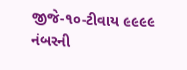જીજે-૧૦-ટીવાય ૯૯૯૯ નંબરની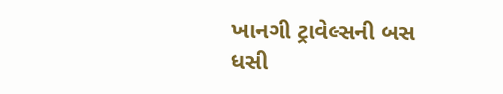ખાનગી ટ્રાવેલ્સની બસ ધસી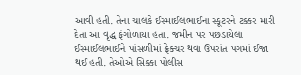આવી હતી. તેના ચાલકે ઈસ્માઈલભાઈના સ્કૂટરને ટક્કર મારી દેતા આ વૃદ્ધ ફંગોળાયા હતા. જમીન પર પછડાયેલા ઈસ્માઈલભાઈને પાંસળીમાં ફ્રેક્ચર થવા ઉપરાંત પગમાં ઈજા થઈ હતી. તેઓએ સિક્કા પોલીસ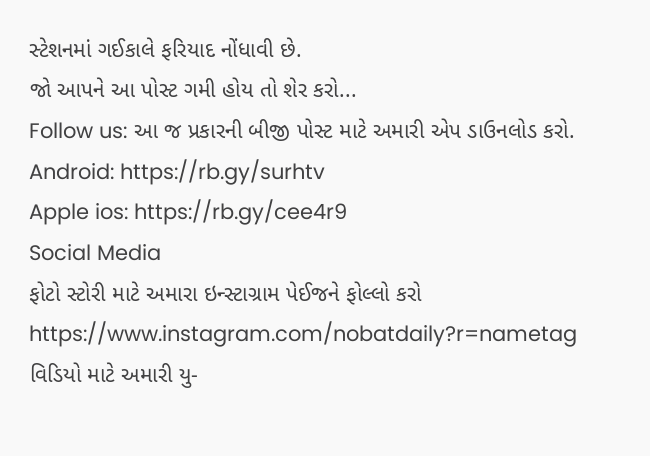સ્ટેશનમાં ગઈકાલે ફરિયાદ નોંધાવી છે.
જો આપને આ પોસ્ટ ગમી હોય તો શેર કરો...
Follow us: આ જ પ્રકારની બીજી પોસ્ટ માટે અમારી એપ ડાઉનલોડ કરો.
Android: https://rb.gy/surhtv
Apple ios: https://rb.gy/cee4r9
Social Media
ફોટો સ્ટોરી માટે અમારા ઇન્સ્ટાગ્રામ પેઈજને ફોલ્લો કરો
https://www.instagram.com/nobatdaily?r=nametag
વિડિયો માટે અમારી યુ-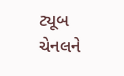ટ્યૂબ ચેનલને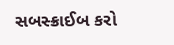સબસ્ક્રાઈબ કરો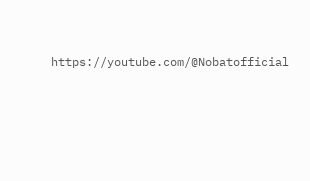https://youtube.com/@Nobatofficial